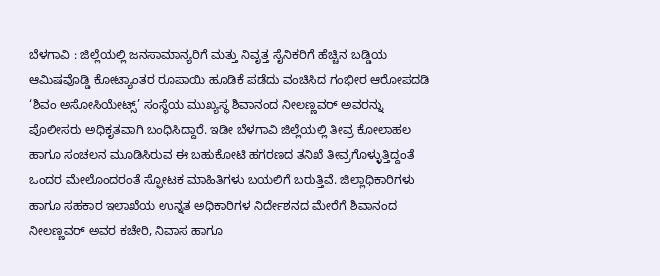ಬೆಳಗಾವಿ : ಜಿಲ್ಲೆಯಲ್ಲಿ ಜನಸಾಮಾನ್ಯರಿಗೆ ಮತ್ತು ನಿವೃತ್ತ ಸೈನಿಕರಿಗೆ ಹೆಚ್ಚಿನ ಬಡ್ಡಿಯ ಆಮಿಷವೊಡ್ಡಿ ಕೋಟ್ಯಾಂತರ ರೂಪಾಯಿ ಹೂಡಿಕೆ ಪಡೆದು ವಂಚಿಸಿದ ಗಂಭೀರ ಆರೋಪದಡಿ ‘ಶಿವಂ ಅಸೋಸಿಯೇಟ್ಸ್’ ಸಂಸ್ಥೆಯ ಮುಖ್ಯಸ್ಥ ಶಿವಾನಂದ ನೀಲಣ್ಣವರ್ ಅವರನ್ನು ಪೊಲೀಸರು ಅಧಿಕೃತವಾಗಿ ಬಂಧಿಸಿದ್ದಾರೆ. ಇಡೀ ಬೆಳಗಾವಿ ಜಿಲ್ಲೆಯಲ್ಲಿ ತೀವ್ರ ಕೋಲಾಹಲ ಹಾಗೂ ಸಂಚಲನ ಮೂಡಿಸಿರುವ ಈ ಬಹುಕೋಟಿ ಹಗರಣದ ತನಿಖೆ ತೀವ್ರಗೊಳ್ಳುತ್ತಿದ್ದಂತೆ ಒಂದರ ಮೇಲೊಂದರಂತೆ ಸ್ಫೋಟಕ ಮಾಹಿತಿಗಳು ಬಯಲಿಗೆ ಬರುತ್ತಿವೆ. ಜಿಲ್ಲಾಧಿಕಾರಿಗಳು ಹಾಗೂ ಸಹಕಾರ ಇಲಾಖೆಯ ಉನ್ನತ ಅಧಿಕಾರಿಗಳ ನಿರ್ದೇಶನದ ಮೇರೆಗೆ ಶಿವಾನಂದ ನೀಲಣ್ಣವರ್ ಅವರ ಕಚೇರಿ, ನಿವಾಸ ಹಾಗೂ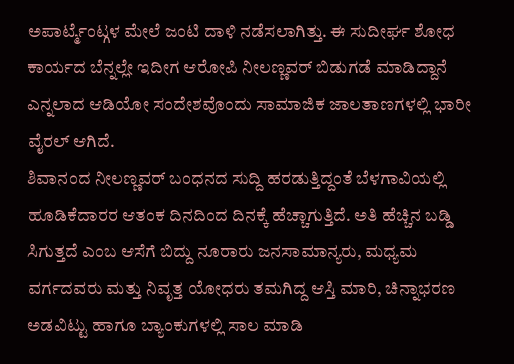ಅಪಾರ್ಟ್ಮೆಂಟ್ಗಳ ಮೇಲೆ ಜಂಟಿ ದಾಳಿ ನಡೆಸಲಾಗಿತ್ತು. ಈ ಸುದೀರ್ಘ ಶೋಧ ಕಾರ್ಯದ ಬೆನ್ನಲ್ಲೇ ಇದೀಗ ಆರೋಪಿ ನೀಲಣ್ಣವರ್ ಬಿಡುಗಡೆ ಮಾಡಿದ್ದಾನೆ ಎನ್ನಲಾದ ಆಡಿಯೋ ಸಂದೇಶವೊಂದು ಸಾಮಾಜಿಕ ಜಾಲತಾಣಗಳಲ್ಲಿ ಭಾರೀ ವೈರಲ್ ಆಗಿದೆ.
ಶಿವಾನಂದ ನೀಲಣ್ಣವರ್ ಬಂಧನದ ಸುದ್ದಿ ಹರಡುತ್ತಿದ್ದಂತೆ ಬೆಳಗಾವಿಯಲ್ಲಿ ಹೂಡಿಕೆದಾರರ ಆತಂಕ ದಿನದಿಂದ ದಿನಕ್ಕೆ ಹೆಚ್ಚಾಗುತ್ತಿದೆ. ಅತಿ ಹೆಚ್ಚಿನ ಬಡ್ಡಿ ಸಿಗುತ್ತದೆ ಎಂಬ ಆಸೆಗೆ ಬಿದ್ದು ನೂರಾರು ಜನಸಾಮಾನ್ಯರು, ಮಧ್ಯಮ ವರ್ಗದವರು ಮತ್ತು ನಿವೃತ್ತ ಯೋಧರು ತಮಗಿದ್ದ ಆಸ್ತಿ ಮಾರಿ, ಚಿನ್ನಾಭರಣ ಅಡವಿಟ್ಟು ಹಾಗೂ ಬ್ಯಾಂಕುಗಳಲ್ಲಿ ಸಾಲ ಮಾಡಿ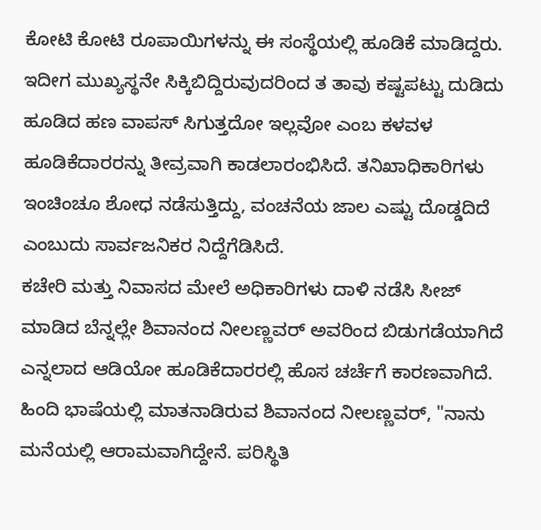ಕೋಟಿ ಕೋಟಿ ರೂಪಾಯಿಗಳನ್ನು ಈ ಸಂಸ್ಥೆಯಲ್ಲಿ ಹೂಡಿಕೆ ಮಾಡಿದ್ದರು. ಇದೀಗ ಮುಖ್ಯಸ್ಥನೇ ಸಿಕ್ಕಿಬಿದ್ದಿರುವುದರಿಂದ ತ ತಾವು ಕಷ್ಟಪಟ್ಟು ದುಡಿದು ಹೂಡಿದ ಹಣ ವಾಪಸ್ ಸಿಗುತ್ತದೋ ಇಲ್ಲವೋ ಎಂಬ ಕಳವಳ ಹೂಡಿಕೆದಾರರನ್ನು ತೀವ್ರವಾಗಿ ಕಾಡಲಾರಂಭಿಸಿದೆ. ತನಿಖಾಧಿಕಾರಿಗಳು ಇಂಚಿಂಚೂ ಶೋಧ ನಡೆಸುತ್ತಿದ್ದು, ವಂಚನೆಯ ಜಾಲ ಎಷ್ಟು ದೊಡ್ಡದಿದೆ ಎಂಬುದು ಸಾರ್ವಜನಿಕರ ನಿದ್ದೆಗೆಡಿಸಿದೆ.
ಕಚೇರಿ ಮತ್ತು ನಿವಾಸದ ಮೇಲೆ ಅಧಿಕಾರಿಗಳು ದಾಳಿ ನಡೆಸಿ ಸೀಜ್ ಮಾಡಿದ ಬೆನ್ನಲ್ಲೇ ಶಿವಾನಂದ ನೀಲಣ್ಣವರ್ ಅವರಿಂದ ಬಿಡುಗಡೆಯಾಗಿದೆ ಎನ್ನಲಾದ ಆಡಿಯೋ ಹೂಡಿಕೆದಾರರಲ್ಲಿ ಹೊಸ ಚರ್ಚೆಗೆ ಕಾರಣವಾಗಿದೆ. ಹಿಂದಿ ಭಾಷೆಯಲ್ಲಿ ಮಾತನಾಡಿರುವ ಶಿವಾನಂದ ನೀಲಣ್ಣವರ್, "ನಾನು ಮನೆಯಲ್ಲಿ ಆರಾಮವಾಗಿದ್ದೇನೆ. ಪರಿಸ್ಥಿತಿ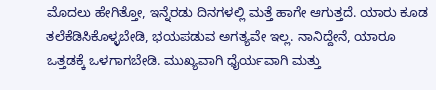ಮೊದಲು ಹೇಗಿತ್ತೋ, ಇನ್ನೆರಡು ದಿನಗಳಲ್ಲಿ ಮತ್ತೆ ಹಾಗೇ ಆಗುತ್ತದೆ. ಯಾರು ಕೂಡ ತಲೆಕೆಡಿಸಿಕೊಳ್ಳಬೇಡಿ, ಭಯಪಡುವ ಅಗತ್ಯವೇ ಇಲ್ಲ. ನಾನಿದ್ದೇನೆ, ಯಾರೂ ಒತ್ತಡಕ್ಕೆ ಒಳಗಾಗಬೇಡಿ. ಮುಖ್ಯವಾಗಿ ಧೈರ್ಯವಾಗಿ ಮತ್ತು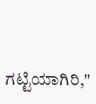ಗಟ್ಟಿಯಾಗಿರಿ,"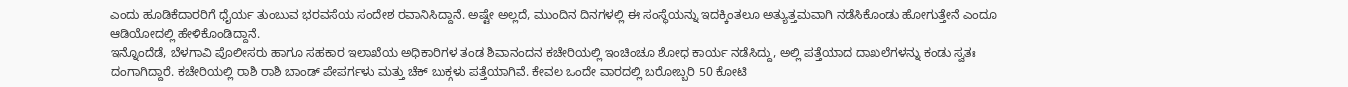ಎಂದು ಹೂಡಿಕೆದಾರರಿಗೆ ಧೈರ್ಯ ತುಂಬುವ ಭರವಸೆಯ ಸಂದೇಶ ರವಾನಿಸಿದ್ದಾನೆ. ಅಷ್ಟೇ ಅಲ್ಲದೆ, ಮುಂದಿನ ದಿನಗಳಲ್ಲಿ ಈ ಸಂಸ್ಥೆಯನ್ನು ಇದಕ್ಕಿಂತಲೂ ಅತ್ಯುತ್ತಮವಾಗಿ ನಡೆಸಿಕೊಂಡು ಹೋಗುತ್ತೇನೆ ಎಂದೂ ಆಡಿಯೋದಲ್ಲಿ ಹೇಳಿಕೊಂಡಿದ್ದಾನೆ.
ಇನ್ನೊಂದೆಡೆ, ಬೆಳಗಾವಿ ಪೊಲೀಸರು ಹಾಗೂ ಸಹಕಾರ ಇಲಾಖೆಯ ಅಧಿಕಾರಿಗಳ ತಂಡ ಶಿವಾನಂದನ ಕಚೇರಿಯಲ್ಲಿ ಇಂಚಿಂಚೂ ಶೋಧ ಕಾರ್ಯ ನಡೆಸಿದ್ದು, ಅಲ್ಲಿ ಪತ್ತೆಯಾದ ದಾಖಲೆಗಳನ್ನು ಕಂಡು ಸ್ವತಃ ದಂಗಾಗಿದ್ದಾರೆ. ಕಚೇರಿಯಲ್ಲಿ ರಾಶಿ ರಾಶಿ ಬಾಂಡ್ ಪೇಪರ್ಗಳು ಮತ್ತು ಚೆಕ್ ಬುಕ್ಗಳು ಪತ್ತೆಯಾಗಿವೆ. ಕೇವಲ ಒಂದೇ ವಾರದಲ್ಲಿ ಬರೋಬ್ಬರಿ 50 ಕೋಟಿ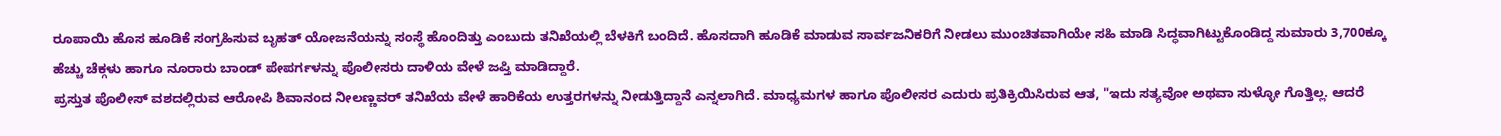ರೂಪಾಯಿ ಹೊಸ ಹೂಡಿಕೆ ಸಂಗ್ರಹಿಸುವ ಬೃಹತ್ ಯೋಜನೆಯನ್ನು ಸಂಸ್ಥೆ ಹೊಂದಿತ್ತು ಎಂಬುದು ತನಿಖೆಯಲ್ಲಿ ಬೆಳಕಿಗೆ ಬಂದಿದೆ. ಹೊಸದಾಗಿ ಹೂಡಿಕೆ ಮಾಡುವ ಸಾರ್ವಜನಿಕರಿಗೆ ನೀಡಲು ಮುಂಚಿತವಾಗಿಯೇ ಸಹಿ ಮಾಡಿ ಸಿದ್ಧವಾಗಿಟ್ಟುಕೊಂಡಿದ್ದ ಸುಮಾರು 3,700ಕ್ಕೂ ಹೆಚ್ಚು ಚೆಕ್ಗಳು ಹಾಗೂ ನೂರಾರು ಬಾಂಡ್ ಪೇಪರ್ಗಳನ್ನು ಪೊಲೀಸರು ದಾಳಿಯ ವೇಳೆ ಜಪ್ತಿ ಮಾಡಿದ್ದಾರೆ.
ಪ್ರಸ್ತುತ ಪೊಲೀಸ್ ವಶದಲ್ಲಿರುವ ಆರೋಪಿ ಶಿವಾನಂದ ನೀಲಣ್ಣವರ್ ತನಿಖೆಯ ವೇಳೆ ಹಾರಿಕೆಯ ಉತ್ತರಗಳನ್ನು ನೀಡುತ್ತಿದ್ದಾನೆ ಎನ್ನಲಾಗಿದೆ. ಮಾಧ್ಯಮಗಳ ಹಾಗೂ ಪೊಲೀಸರ ಎದುರು ಪ್ರತಿಕ್ರಿಯಿಸಿರುವ ಆತ, "ಇದು ಸತ್ಯವೋ ಅಥವಾ ಸುಳ್ಳೋ ಗೊತ್ತಿಲ್ಲ. ಆದರೆ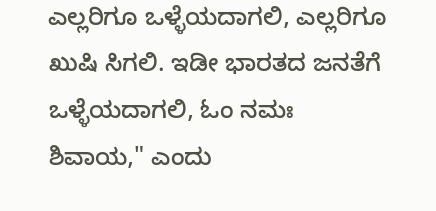ಎಲ್ಲರಿಗೂ ಒಳ್ಳೆಯದಾಗಲಿ, ಎಲ್ಲರಿಗೂ ಖುಷಿ ಸಿಗಲಿ. ಇಡೀ ಭಾರತದ ಜನತೆಗೆ ಒಳ್ಳೆಯದಾಗಲಿ, ಓಂ ನಮಃ ಶಿವಾಯ," ಎಂದು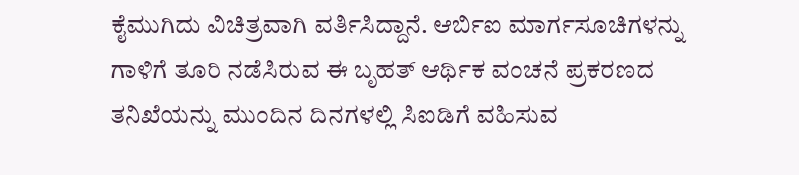ಕೈಮುಗಿದು ವಿಚಿತ್ರವಾಗಿ ವರ್ತಿಸಿದ್ದಾನೆ. ಆರ್ಬಿಐ ಮಾರ್ಗಸೂಚಿಗಳನ್ನು ಗಾಳಿಗೆ ತೂರಿ ನಡೆಸಿರುವ ಈ ಬೃಹತ್ ಆರ್ಥಿಕ ವಂಚನೆ ಪ್ರಕರಣದ ತನಿಖೆಯನ್ನು ಮುಂದಿನ ದಿನಗಳಲ್ಲಿ ಸಿಐಡಿಗೆ ವಹಿಸುವ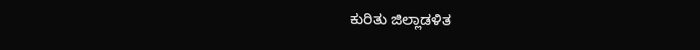ಕುರಿತು ಜಿಲ್ಲಾಡಳಿತ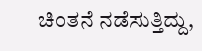ಚಿಂತನೆ ನಡೆಸುತ್ತಿದ್ದು,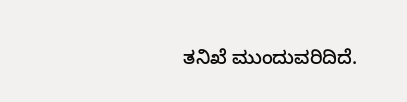ತನಿಖೆ ಮುಂದುವರಿದಿದೆ.